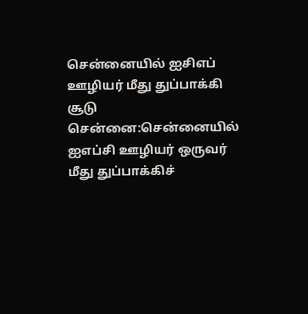சென்னையில் ஐசிஎப் ஊழியர் மீது துப்பாக்கி சூடு
சென்னை:சென்னையில் ஐஎப்சி ஊழியர் ஒருவர் மீது துப்பாக்கிச்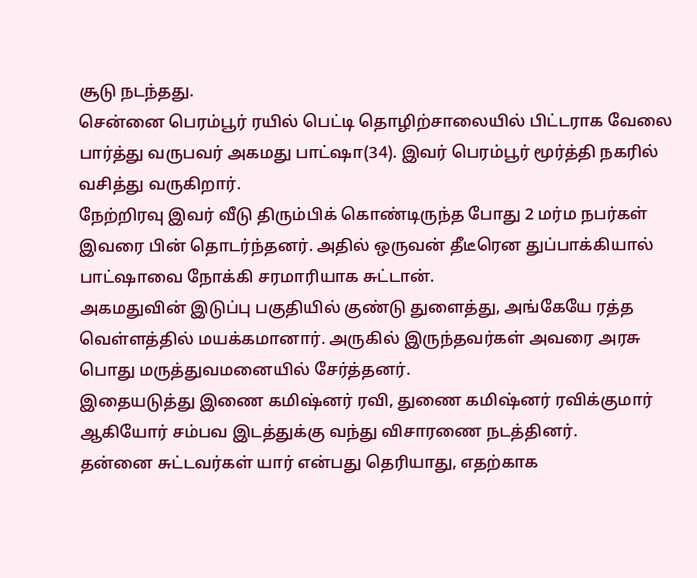சூடு நடந்தது.
சென்னை பெரம்பூர் ரயில் பெட்டி தொழிற்சாலையில் பிட்டராக வேலை பார்த்து வருபவர் அகமது பாட்ஷா(34). இவர் பெரம்பூர் மூர்த்தி நகரில் வசித்து வருகிறார்.
நேற்றிரவு இவர் வீடு திரும்பிக் கொண்டிருந்த போது 2 மர்ம நபர்கள் இவரை பின் தொடர்ந்தனர். அதில் ஒருவன் தீடீரென துப்பாக்கியால் பாட்ஷாவை நோக்கி சரமாரியாக சுட்டான்.
அகமதுவின் இடுப்பு பகுதியில் குண்டு துளைத்து, அங்கேயே ரத்த வெள்ளத்தில் மயக்கமானார். அருகில் இருந்தவர்கள் அவரை அரசு பொது மருத்துவமனையில் சேர்த்தனர்.
இதையடுத்து இணை கமிஷ்னர் ரவி, துணை கமிஷ்னர் ரவிக்குமார் ஆகியோர் சம்பவ இடத்துக்கு வந்து விசாரணை நடத்தினர்.
தன்னை சுட்டவர்கள் யார் என்பது தெரியாது, எதற்காக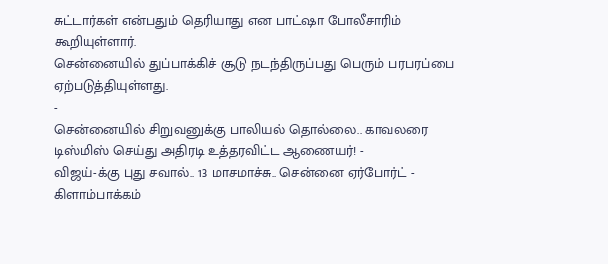சுட்டார்கள் என்பதும் தெரியாது என பாட்ஷா போலீசாரிம் கூறியுள்ளார்.
சென்னையில் துப்பாக்கிச் சூடு நடந்திருப்பது பெரும் பரபரப்பை ஏற்படுத்தியுள்ளது.
-
சென்னையில் சிறுவனுக்கு பாலியல் தொல்லை.. காவலரை டிஸ்மிஸ் செய்து அதிரடி உத்தரவிட்ட ஆணையர்! -
விஜய்-க்கு புது சவால்.. 13 மாசமாச்சு.. சென்னை ஏர்போர்ட் - கிளாம்பாக்கம்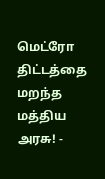மெட்ரோ திட்டத்தை மறந்த மத்திய அரசு! -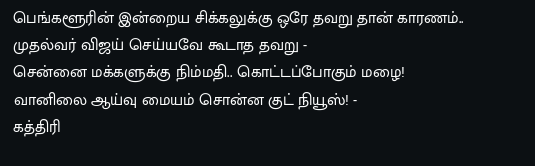பெங்களூரின் இன்றைய சிக்கலுக்கு ஒரே தவறு தான் காரணம்.. முதல்வர் விஜய் செய்யவே கூடாத தவறு -
சென்னை மக்களுக்கு நிம்மதி.. கொட்டப்போகும் மழை! வானிலை ஆய்வு மையம் சொன்ன குட் நியூஸ்! -
கத்திரி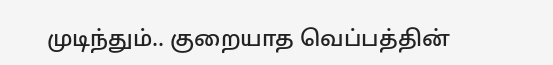முடிந்தும்.. குறையாத வெப்பத்தின்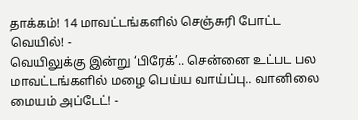தாக்கம்! 14 மாவட்டங்களில் செஞ்சுரி போட்ட வெயில்! -
வெயிலுக்கு இன்று ‘பிரேக்’.. சென்னை உட்பட பல மாவட்டங்களில் மழை பெய்ய வாய்ப்பு.. வானிலை மையம் அப்டேட்! -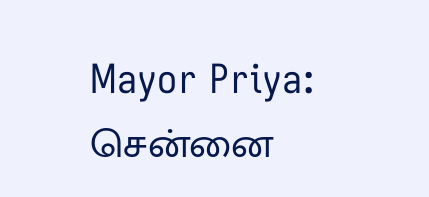Mayor Priya: சென்னை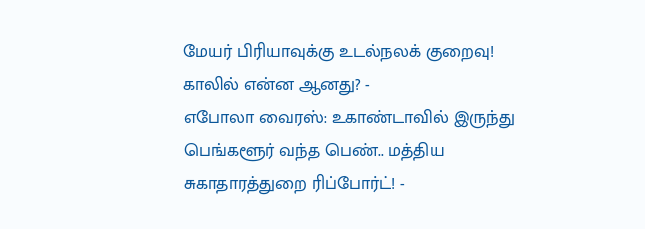மேயர் பிரியாவுக்கு உடல்நலக் குறைவு! காலில் என்ன ஆனது? -
எபோலா வைரஸ்: உகாண்டாவில் இருந்து பெங்களூர் வந்த பெண்.. மத்திய சுகாதாரத்துறை ரிப்போர்ட்! -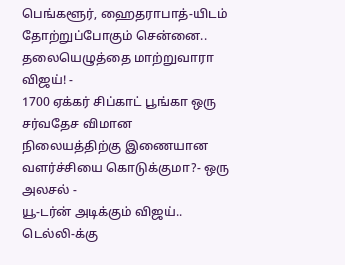பெங்களூர், ஹைதராபாத்-யிடம் தோற்றுப்போகும் சென்னை.. தலையெழுத்தை மாற்றுவாரா விஜய்! -
1700 ஏக்கர் சிப்காட் பூங்கா ஒரு சர்வதேச விமான நிலையத்திற்கு இணையான வளர்ச்சியை கொடுக்குமா?- ஒரு அலசல் -
யூ-டர்ன் அடிக்கும் விஜய்.. டெல்லி-க்கு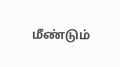மீண்டும்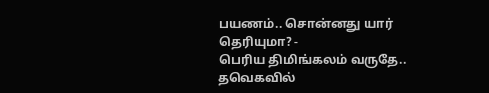பயணம்.. சொன்னது யார் தெரியுமா? -
பெரிய திமிங்கலம் வருதே.. தவெகவில்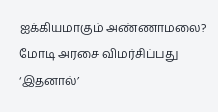ஐக்கியமாகும் அண்ணாமலை? மோடி அரசை விமர்சிப்பது ‘இதனால்’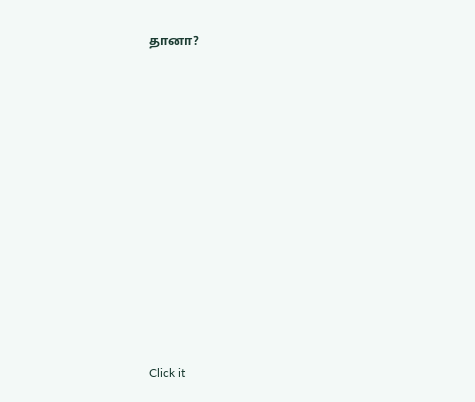தானா?












Click it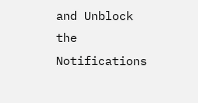and Unblock the Notifications